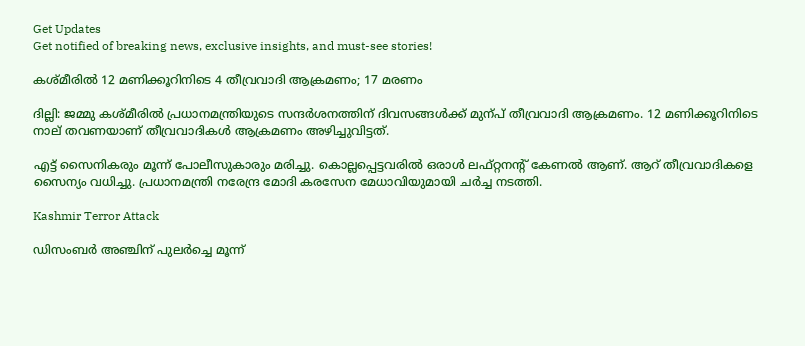Get Updates
Get notified of breaking news, exclusive insights, and must-see stories!

കശ്മീരില്‍ 12 മണിക്കൂറിനിടെ 4 തീവ്രവാദി ആക്രമണം; 17 മരണം

ദില്ലി: ജമ്മു കശ്മീരില്‍ പ്രധാനമന്ത്രിയുടെ സന്ദര്‍ശനത്തിന് ദിവസങ്ങള്‍ക്ക് മുന്പ് തീവ്രവാദി ആക്രമണം. 12 മണിക്കൂറിനിടെ നാല് തവണയാണ് തീവ്രവാദികള്‍ ആക്രമണം അഴിച്ചുവിട്ടത്.

എട്ട് സൈനികരും മൂന്ന് പോലീസുകാരും മരിച്ചു. കൊല്ലപ്പെട്ടവരില്‍ ഒരാള്‍ ലഫ്റ്റനന്റ് കേണല്‍ ആണ്. ആറ് തീവ്രവാദികളെ സൈന്യം വധിച്ചു. പ്രധാനമന്ത്രി നരേന്ദ്ര മോദി കരസേന മേധാവിയുമായി ചര്‍ച്ച നടത്തി.

Kashmir Terror Attack

ഡിസംബര്‍ അഞ്ചിന് പുലര്‍ച്ചെ മൂന്ന്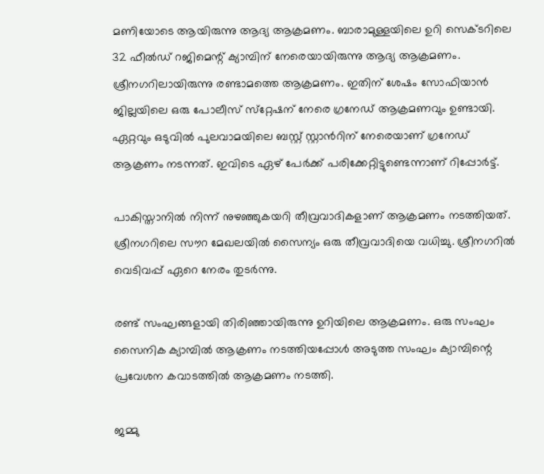മണിയോടെ ആയിരുന്നു ആദ്യ ആക്രമണം. ബാരാമുള്ളയിലെ ഉറി സെക്ടറിലെ 32 ഫീല്‍ഡ് റജിമെന്റ് ക്യാമ്പിന് നേരെയായിരുന്നു ആദ്യ ആക്രമണം. ശ്രീനഗറിലായിരുന്നു രണ്ടാമത്തെ ആക്രമണം. ഇതിന് ശേഷം സോഫിയാന്‍ ജില്ലയിലെ ഒരു പോലീസ് സ്‌റ്റേഷന് നേരെ ഗ്രനേഡ് ആക്രമണവും ഉണ്ടായി. ഏറ്റവും ഒടുവില്‍ പുല‍വാമയിലെ ബസ്റ്റ് സ്റ്റാന്‍റിന് നേരെയാണ് ഗ്രനേഡ് ആക്രണം നടന്നത്. ഇവിടെ ഏഴ് പേര്‍ക്ക് പരിക്കേറ്റിട്ടുണ്ടെന്നാണ് റിപ്പോര്‍ട്ട്.

പാകിസ്താനില്‍ നിന്ന് നുഴഞ്ഞുകയറി തീവ്രവാദികളാണ് ആക്രമണം നടത്തിയത്. ശ്രീനഗറിലെ സൗറ മേഖലയില്‍ സൈന്യം ഒരു തീവ്രവാദിയെ വധിച്ചു. ശ്രീനഗറില്‍ വെടിവപ്പ് ഏറെ നേരം തുടര്‍ന്നു.

രണ്ട് സംഘങ്ങളായി തിരിഞ്ഞായിരുന്നു ഉറിയിലെ ആക്രമണം. ഒരു സംഘം സൈനിക ക്യാമ്പില്‍ ആക്രണം നടത്തിയപ്പോള്‍ അടുത്ത സംഘം ക്യാമ്പിന്റെ പ്രവേശന കവാടത്തില്‍ ആക്രമണം നടത്തി.

ജമ്മു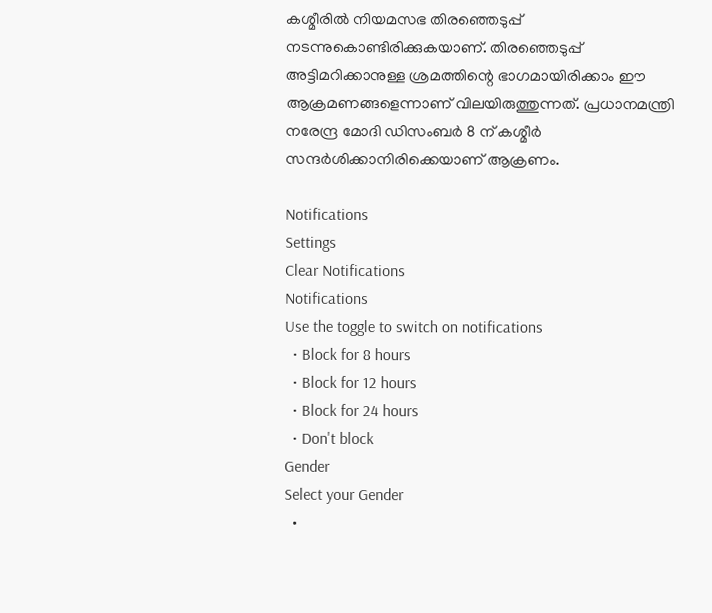കശ്മീരില്‍ നിയമസഭ തിരഞ്ഞെടുപ്പ് നടന്നുകൊണ്ടിരിക്കുകയാണ്. തിരഞ്ഞെടുപ്പ് അട്ടിമറിക്കാനുള്ള ശ്രമത്തിന്റെ ഭാഗമായിരിക്കാം ഈ ആക്രമണങ്ങളെന്നാണ് വിലയിരുത്തുന്നത്. പ്രധാനമന്ത്രി നരേന്ദ്ര മോദി ഡിസംബര്‍ 8 ന് കശ്മീര്‍ സന്ദര്‍ശിക്കാനിരിക്കെയാണ് ആക്രണം.

Notifications
Settings
Clear Notifications
Notifications
Use the toggle to switch on notifications
  • Block for 8 hours
  • Block for 12 hours
  • Block for 24 hours
  • Don't block
Gender
Select your Gender
  •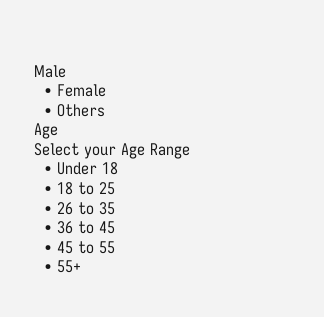Male
  • Female
  • Others
Age
Select your Age Range
  • Under 18
  • 18 to 25
  • 26 to 35
  • 36 to 45
  • 45 to 55
  • 55+